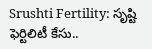Srushti Fertility: సృష్టి ఫెర్టిలిటీ కేసు..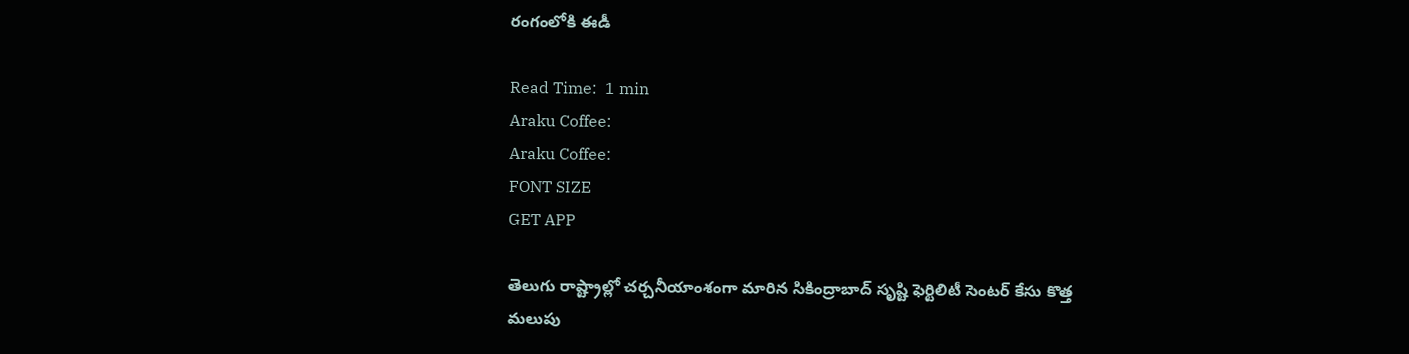రంగంలోకి ఈడీ

Read Time:  1 min
Araku Coffee:
Araku Coffee:
FONT SIZE
GET APP

తెలుగు రాష్ట్రాల్లో చర్చనీయాంశంగా మారిన సికింద్రాబాద్ సృష్టి ఫెర్టిలిటీ సెంటర్ కేసు కొత్త మలుపు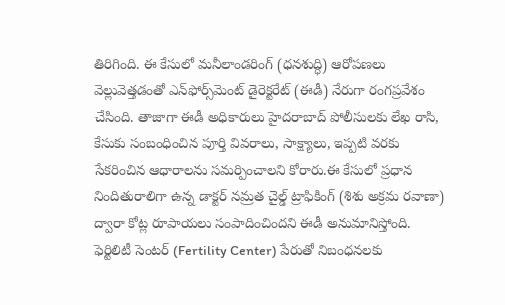తిరిగింది. ఈ కేసులో మనీలాండరింగ్ (ధనశుద్ధి) ఆరోపణలు వెల్లువెత్తడంతో ఎన్‌ఫోర్స్‌మెంట్ డైరెక్టరేట్ (ఈడీ) నేరుగా రంగప్రవేశం చేసింది. తాజాగా ఈడీ అధికారులు హైదరాబాద్ పోలీసులకు లేఖ రాసి, కేసుకు సంబంధించిన పూర్తి వివరాలు, సాక్ష్యాలు, ఇప్పటి వరకు సేకరించిన ఆధారాలను సమర్పించాలని కోరారు.ఈ కేసులో ప్రధాన నిందితురాలిగా ఉన్న డాక్టర్ నమ్రత చైల్డ్ ట్రాఫికింగ్ (శిశు అక్రమ రవాణా) ద్వారా కోట్ల రూపాయలు సంపాదించిందని ఈడీ అనుమానిస్తోంది. ఫెర్టిలిటీ సెంటర్ (Fertility Center) పేరుతో నిబంధనలకు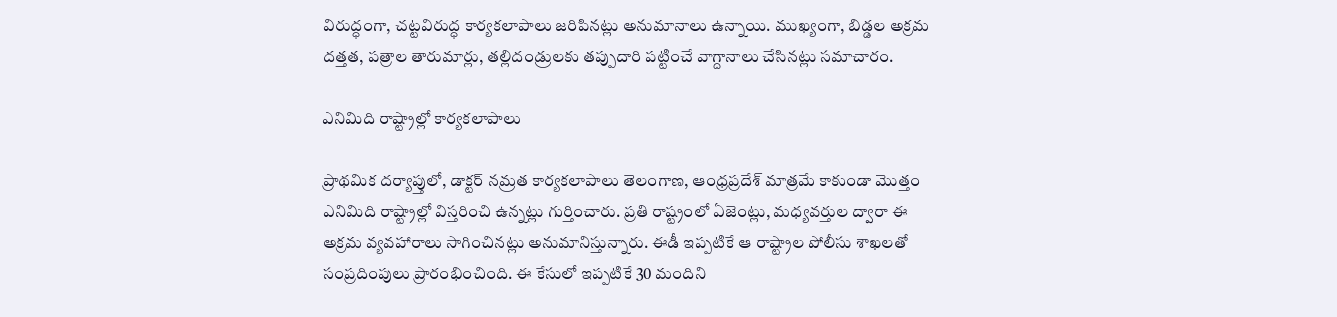విరుద్ధంగా, చట్టవిరుద్ధ కార్యకలాపాలు జరిపినట్లు అనుమానాలు ఉన్నాయి. ముఖ్యంగా, బిడ్డల అక్రమ దత్తత, పత్రాల తారుమార్లు, తల్లిదండ్రులకు తప్పుదారి పట్టించే వాగ్దానాలు చేసినట్లు సమాచారం.

ఎనిమిది రాష్ట్రాల్లో కార్యకలాపాలు

ప్రాథమిక దర్యాప్తులో, డాక్టర్ నమ్రత కార్యకలాపాలు తెలంగాణ, ఆంధ్రప్రదేశ్ మాత్రమే కాకుండా మొత్తం ఎనిమిది రాష్ట్రాల్లో విస్తరించి ఉన్నట్లు గుర్తించారు. ప్రతి రాష్ట్రంలో ఏజెంట్లు, మధ్యవర్తుల ద్వారా ఈ అక్రమ వ్యవహారాలు సాగించినట్లు అనుమానిస్తున్నారు. ఈడీ ఇప్పటికే ఆ రాష్ట్రాల పోలీసు శాఖలతో సంప్రదింపులు ప్రారంభించింది. ఈ కేసులో ఇప్పటికే 30 మందిని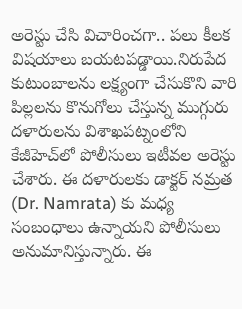అరెస్టు చేసి విచారించగా.. పలు కీలక విషయాలు బయటపడ్డాయి.నిరుపేద కుటుంబాలను లక్ష్యంగా చేసుకొని వారి పిల్లలను కొనుగోలు చేస్తున్న ముగ్గురు దళారులను విశాఖపట్నంలోని కేజీహెచ్‌లో పోలీసులు ఇటీవల అరెస్టు చేశారు. ఈ దళారులకు డాక్టర్ నమ్రత (Dr. Namrata) కు మధ్య సంబంధాలు ఉన్నాయని పోలీసులు అనుమానిస్తున్నారు. ఈ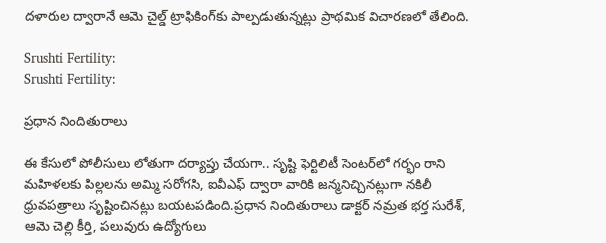దళారుల ద్వారానే ఆమె చైల్డ్ ట్రాఫికింగ్‌కు పాల్పడుతున్నట్లు ప్రాథమిక విచారణలో తేలింది.

Srushti Fertility:
Srushti Fertility:

ప్రధాన నిందితురాలు

ఈ కేసులో పోలీసులు లోతుగా దర్యాప్తు చేయగా.. సృష్టి ఫెర్టిలిటీ సెంటర్‌లో గర్భం రాని మహిళలకు పిల్లలను అమ్మి సరోగసి, ఐవీఎఫ్ ద్వారా వారికి జన్మనిచ్చినట్లుగా నకిలీ ధ్రువపత్రాలు సృష్టించినట్లు బయటపడింది.ప్రధాన నిందితురాలు డాక్టర్ నమ్రత భర్త సురేశ్‌, ఆమె చెల్లి కీర్తి, పలువురు ఉద్యోగులు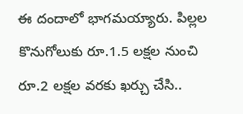ఈ దందాలో భాగమయ్యారు. పిల్లల కొనుగోలుకు రూ.1.5 లక్షల నుంచి రూ.2 లక్షల వరకు ఖర్చు చేసి..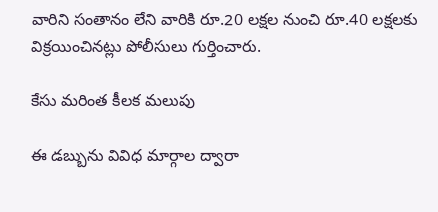వారిని సంతానం లేని వారికి రూ.20 లక్షల నుంచి రూ.40 లక్షలకు విక్రయించినట్లు పోలీసులు గుర్తించారు.

కేసు మరింత కీలక మలుపు

ఈ డబ్బును వివిధ మార్గాల ద్వారా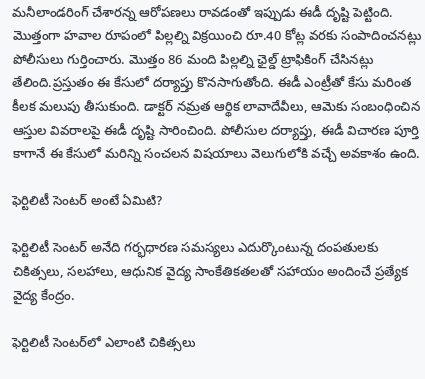మనీలాండరింగ్ చేశారన్న ఆరోపణలు రావడంతో ఇప్పుడు ఈడీ దృష్టి పెట్టింది. మెుత్తంగా హవాల రూపంలో పిల్లల్ని విక్రయించి రూ.40 కోట్ల వరకు సంపాదించనట్లు పోలీసులు గుర్తించారు. మెుత్తం 86 మంది పిల్లల్ని ఛైల్డ్ ట్రాఫికింగ్ చేసినట్లు తేలింది.ప్రస్తుతం ఈ కేసులో దర్యాప్తు కొనసాగుతోంది. ఈడీ ఎంట్రీతో కేసు మరింత కీలక మలుపు తీసుకుంది. డాక్టర్ నమ్రత ఆర్థిక లావాదేవీలు, ఆమెకు సంబంధించిన ఆస్తుల వివరాలపై ఈడీ దృష్టి సారించింది. పోలీసుల దర్యాప్తు, ఈడీ విచారణ పూర్తి కాగానే ఈ కేసులో మరిన్ని సంచలన విషయాలు వెలుగులోకి వచ్చే అవకాశం ఉంది.

ఫెర్టిలిటీ సెంటర్ అంటే ఏమిటి?

ఫెర్టిలిటీ సెంటర్ అనేది గర్భధారణ సమస్యలు ఎదుర్కొంటున్న దంపతులకు చికిత్సలు, సలహాలు, ఆధునిక వైద్య సాంకేతికతలతో సహాయం అందించే ప్రత్యేక వైద్య కేంద్రం.

ఫెర్టిలిటీ సెంటర్‌లో ఎలాంటి చికిత్సలు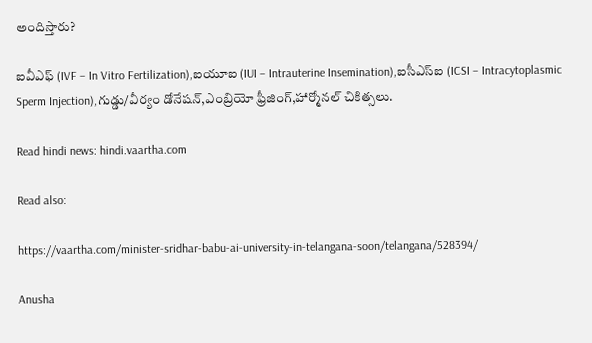అందిస్తారు?

ఐవీఎఫ్ (IVF – In Vitro Fertilization),ఐయూఐ (IUI – Intrauterine Insemination),ఐసీఎస్ఐ (ICSI – Intracytoplasmic Sperm Injection),గుడ్డు/వీర్యం డోనేషన్,ఎంబ్రియో ఫ్రీజింగ్,హార్మోనల్ చికిత్సలు.

Read hindi news: hindi.vaartha.com

Read also:

https://vaartha.com/minister-sridhar-babu-ai-university-in-telangana-soon/telangana/528394/

Anusha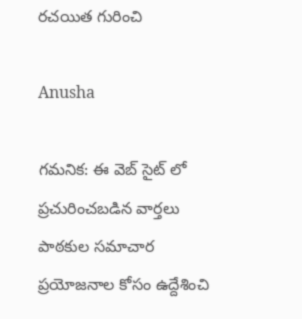రచయిత గురించి

Anusha

గమనిక: ఈ వెబ్ సైట్ లో ప్రచురించబడిన వార్తలు పాఠకుల సమాచార ప్రయోజనాల కోసం ఉద్దేశించి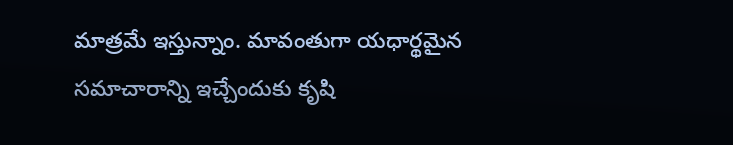మాత్రమే ఇస్తున్నాం. మావంతుగా యధార్థమైన సమాచారాన్ని ఇచ్చేందుకు కృషి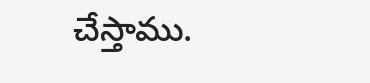చేస్తాము.